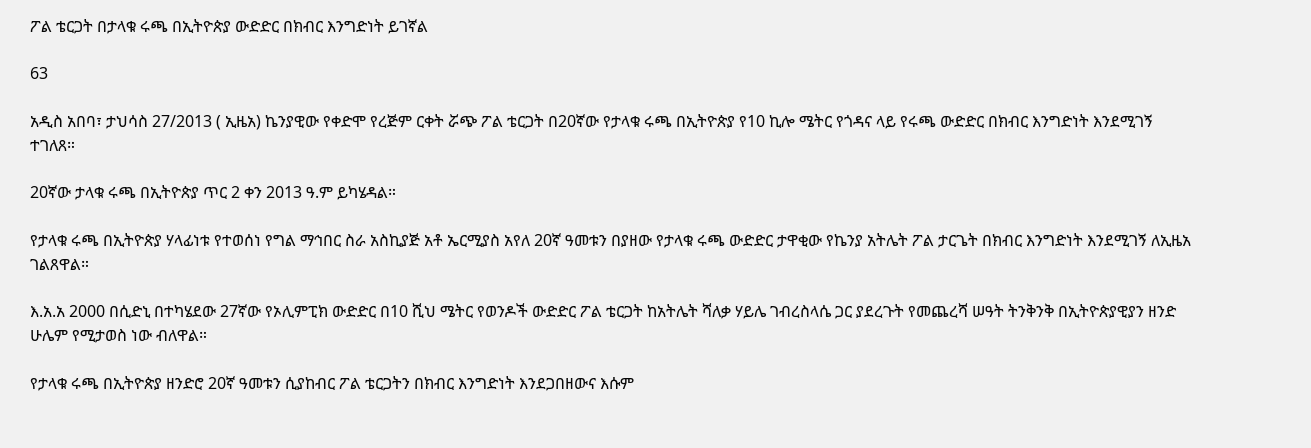ፖል ቴርጋት በታላቁ ሩጫ በኢትዮጵያ ውድድር በክብር እንግድነት ይገኛል

63

አዲስ አበባ፣ ታህሳስ 27/2013 ( ኢዜአ) ኬንያዊው የቀድሞ የረጅም ርቀት ሯጭ ፖል ቴርጋት በ20ኛው የታላቁ ሩጫ በኢትዮጵያ የ10 ኪሎ ሜትር የጎዳና ላይ የሩጫ ውድድር በክብር እንግድነት እንደሚገኝ ተገለጸ።

20ኛው ታላቁ ሩጫ በኢትዮጵያ ጥር 2 ቀን 2013 ዓ.ም ይካሄዳል።

የታላቁ ሩጫ በኢትዮጵያ ሃላፊነቱ የተወሰነ የግል ማኅበር ስራ አስኪያጅ አቶ ኤርሚያስ አየለ 20ኛ ዓመቱን በያዘው የታላቁ ሩጫ ውድድር ታዋቂው የኬንያ አትሌት ፖል ታርጌት በክብር እንግድነት እንደሚገኝ ለኢዜአ ገልጸዋል።

እ.አ.አ 2000 በሲድኒ በተካሄደው 27ኛው የኦሊምፒክ ውድድር በ10 ሺህ ሜትር የወንዶች ውድድር ፖል ቴርጋት ከአትሌት ሻለቃ ሃይሌ ገብረስላሴ ጋር ያደረጉት የመጨረሻ ሠዓት ትንቅንቅ በኢትዮጵያዊያን ዘንድ ሁሌም የሚታወስ ነው ብለዋል።

የታላቁ ሩጫ በኢትዮጵያ ዘንድሮ 20ኛ ዓመቱን ሲያከብር ፖል ቴርጋትን በክብር እንግድነት እንደጋበዘውና እሱም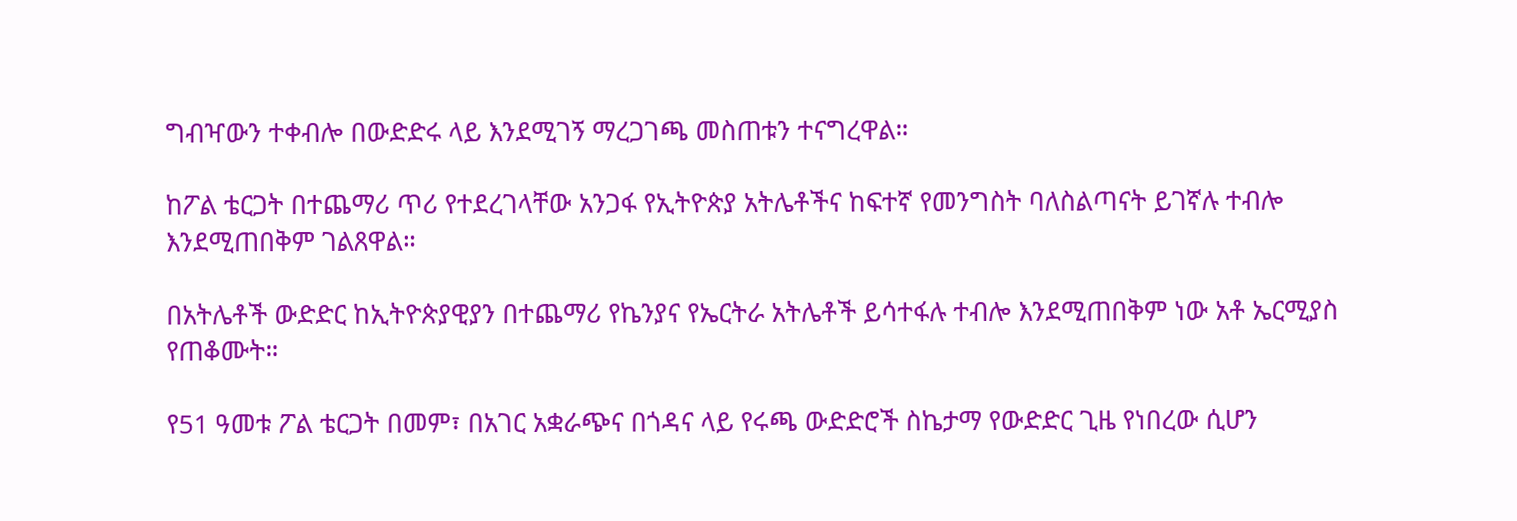ግብዣውን ተቀብሎ በውድድሩ ላይ እንደሚገኝ ማረጋገጫ መስጠቱን ተናግረዋል።

ከፖል ቴርጋት በተጨማሪ ጥሪ የተደረገላቸው አንጋፋ የኢትዮጵያ አትሌቶችና ከፍተኛ የመንግስት ባለስልጣናት ይገኛሉ ተብሎ እንደሚጠበቅም ገልጸዋል።

በአትሌቶች ውድድር ከኢትዮጵያዊያን በተጨማሪ የኬንያና የኤርትራ አትሌቶች ይሳተፋሉ ተብሎ እንደሚጠበቅም ነው አቶ ኤርሚያስ የጠቆሙት።

የ51 ዓመቱ ፖል ቴርጋት በመም፣ በአገር አቋራጭና በጎዳና ላይ የሩጫ ውድድሮች ስኬታማ የውድድር ጊዜ የነበረው ሲሆን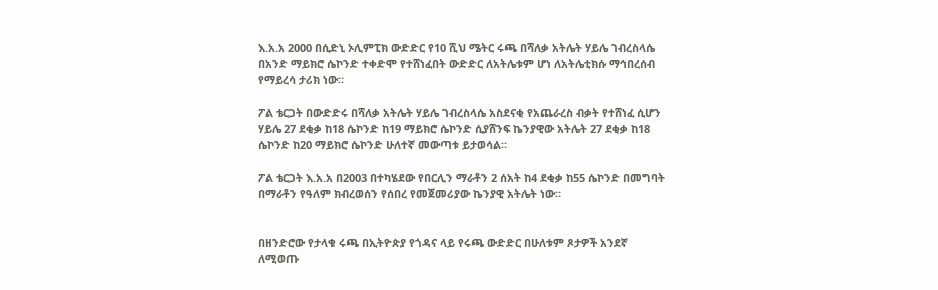እ.አ.አ 2000 በሲድኒ ኦሊምፒክ ውድድር የ10 ሺህ ሜትር ሩጫ በሻለቃ አትሌት ሃይሌ ገብረስላሴ በአንድ ማይክሮ ሴኮንድ ተቀድሞ የተሸነፈበት ውድድር ለአትሌቱም ሆነ ለአትሌቲክሱ ማኅበረሰብ የማይረሳ ታሪክ ነው።

ፖል ቴርጋት በውድድሩ በሻለቃ አትሌት ሃይሌ ገብረስላሴ አስደናቂ የአጨራረስ ብቃት የተሸነፈ ሲሆን ሃይሌ 27 ደቂቃ ከ18 ሴኮንድ ከ19 ማይክሮ ሴኮንድ ሲያሸንፍ ኬንያዊው አትሌት 27 ደቂቃ ከ18 ሴኮንድ ከ20 ማይክሮ ሴኮንድ ሁለተኛ መውጣቱ ይታወሳል።

ፖል ቴርጋት እ.አ.አ በ2003 በተካሄደው የበርሊን ማራቶን 2 ሰአት ከ4 ደቂቃ ከ55 ሴኮንድ በመግባት በማራቶን የዓለም ክብረወሰን የሰበረ የመጀመሪያው ኬንያዊ አትሌት ነው።


በዘንድሮው የታላቁ ሩጫ በኢትዮጵያ የጎዳና ላይ የሩጫ ውድድር በሁለቱም ጾታዎች አንደኛ ለሚወጡ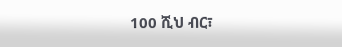100 ሺህ ብር፣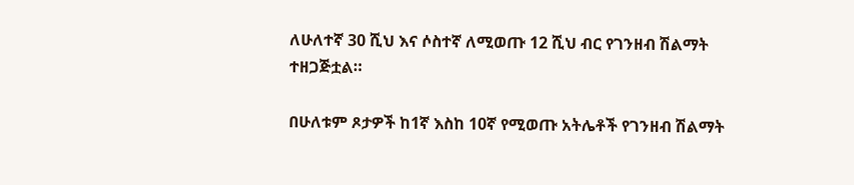ለሁለተኛ 30 ሺህ እና ሶስተኛ ለሚወጡ 12 ሺህ ብር የገንዘብ ሽልማት ተዘጋጅቷል።

በሁለቱም ጾታዎች ከ1ኛ እስከ 10ኛ የሚወጡ አትሌቶች የገንዘብ ሽልማት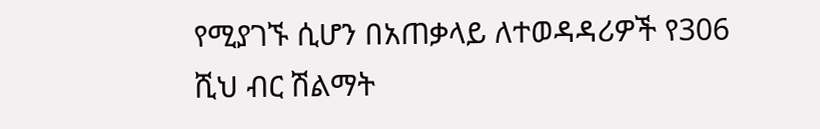የሚያገኙ ሲሆን በአጠቃላይ ለተወዳዳሪዎች የ306 ሺህ ብር ሽልማት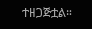ተዘጋጅቷል።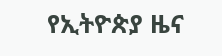የኢትዮጵያ ዜና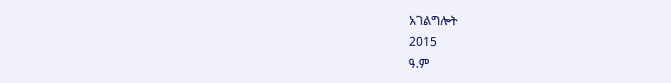አገልግሎት
2015
ዓ.ም